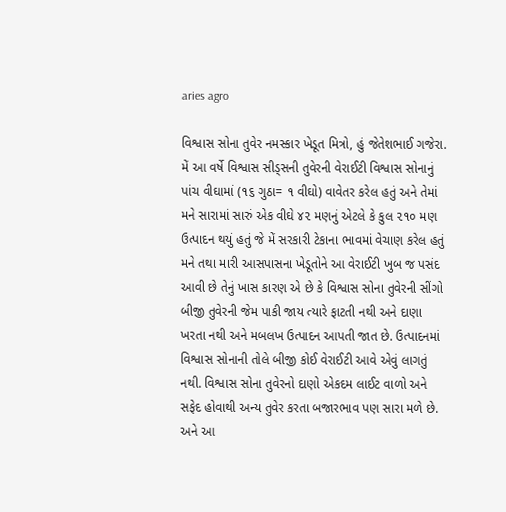aries agro

વિશ્વાસ સોના તુવેર નમસ્કાર ખેડૂત મિત્રો, હું જેતેશભાઈ ગજેરા. મેં આ વર્ષે વિશ્વાસ સીડ્સની તુવેરની વેરાઈટી વિશ્વાસ સોનાનું પાંચ વીઘામાં (૧૬ ગુઠા= ૧ વીઘો) વાવેતર કરેલ હતું અને તેમાં મને સારામાં સારું એક વીઘે ૪૨ મણનું એટલે કે કુલ ૨૧૦ મણ ઉત્પાદન થયું હતું જે મેં સરકારી ટેકાના ભાવમાં વેચાણ કરેલ હતું મને તથા મારી આસપાસના ખેડૂતોને આ વેરાઈટી ખુબ જ પસંદ આવી છે તેનું ખાસ કારણ એ છે કે વિશ્વાસ સોના તુવેરની સીંગો બીજી તુવેરની જેમ પાકી જાય ત્યારે ફાટતી નથી અને દાણા ખરતા નથી અને મબલખ ઉત્પાદન આપતી જાત છે. ઉત્પાદનમાં વિશ્વાસ સોનાની તોલે બીજી કોઈ વેરાઈટી આવે એવું લાગતું નથી. વિશ્વાસ સોના તુવેરનો દાણો એકદમ લાઈટ વાળો અને સફેદ હોવાથી અન્ય તુવેર કરતા બજારભાવ પણ સારા મળે છે. અને આ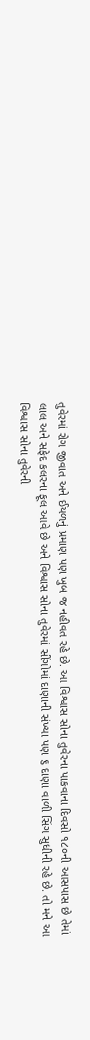તુવેરમાં રોગ જીવાત અને ઈયળનું પ્રમાણ પણ ખુબ જ નહીવત રહે છે. આ વિશ્વાસ સોના તુવેરના પાકવાના દિવસો ૧૮૦ની આસપાસ છે તેમાં લાલ અને સફેદ કલરના ફૂલ આવે છે અને વિશ્વાસ સોના તુવેરમાં સીંગોમાં દાણાની સંખ્યા પણ ૬ દાણા વાળી સિંગ સુધીની રહે છે. તો મને આ વિશ્વાસ સોના તુવેરની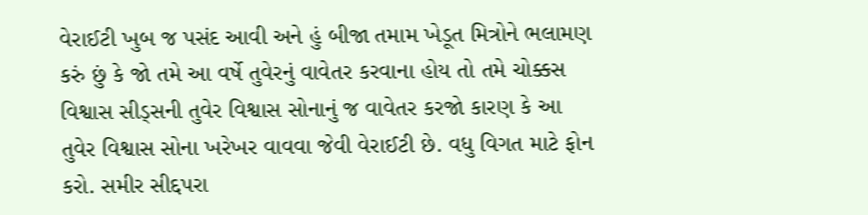વેરાઈટી ખુબ જ પસંદ આવી અને હું બીજા તમામ ખેડૂત મિત્રોને ભલામણ કરું છું કે જો તમે આ વર્ષે તુવેરનું વાવેતર કરવાના હોય તો તમે ચોક્કસ વિશ્વાસ સીડ્સની તુવેર વિશ્વાસ સોનાનું જ વાવેતર કરજો કારણ કે આ તુવેર વિશ્વાસ સોના ખરેખર વાવવા જેવી વેરાઈટી છે. વધુ વિગત માટે ફોન કરો. સમીર સીદ્દપરા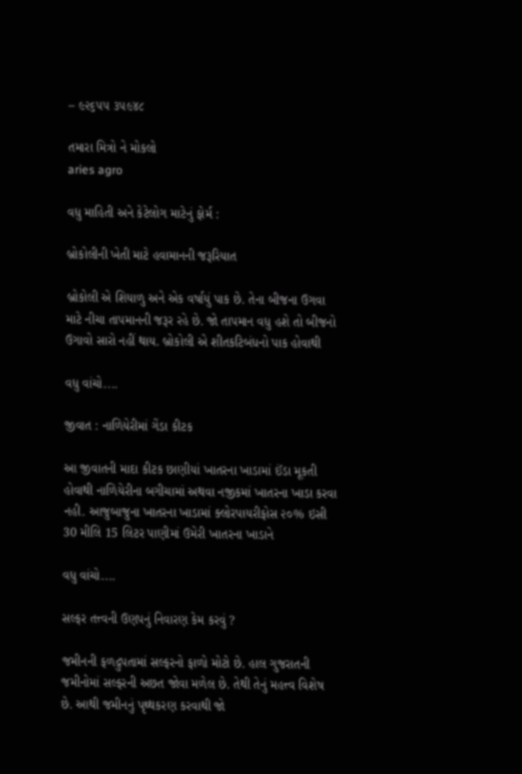– ૯૨૬૫૫ ૩૫૯૪૮

તમારા મિત્રો ને મોકલો
aries agro

વધુ માહિતી અને કેટેલોગ માટેનું ફોર્મ :

બ્રોકોલીની ખેતી માટે હવામાનની જરૂરિયાત

બ્રોકોલી એ શિયાળુ અને એક વર્ષાયું પાક છે. તેના બીજના ઉગવા માટે નીચા તાપમાનની જરૂર રહે છે. જો તાપમાન વધુ હશે તો બીજનો ઉગાવો સારો નહીં થાય. બ્રોકોલી એ શીતકટિબંધનો પાક હોવાથી

વધુ વાંચો....

જીવાત : નાળિયેરીમાં ગેંડા કીટક

આ જીવાતની માદા કીટક છાણીયાં ખાતરના ખાડામાં ઈંડા મૂકતી હોવાથી નાળિયેરીના બગીચામાં અથવા નજીકમાં ખાતરના ખાડા કરવા નહી. આજુબાજુના ખાતરના ખાડામાં ક્લોરપાયરીફોસ ૨૦% ઇસી 30 મીલિ 15 લિટર પાણીમાં ઉમેરી ખાતરના ખાડાને

વધુ વાંચો....

સલ્ફર તત્ત્વની ઉણપનું નિવારણ કેમ કરવું ?

જમીનની ફળદ્રુપતામાં સલ્ફરનો ફાળો મોટો છે. હાલ ગુજરાતની જમીનોમાં સલ્ફરની અછત જોવા મળેલ છે. તેથી તેનું મહત્ત્વ વિશેષ છે. આથી જમીનનું પૃથ્થકરણ કરવાથી જો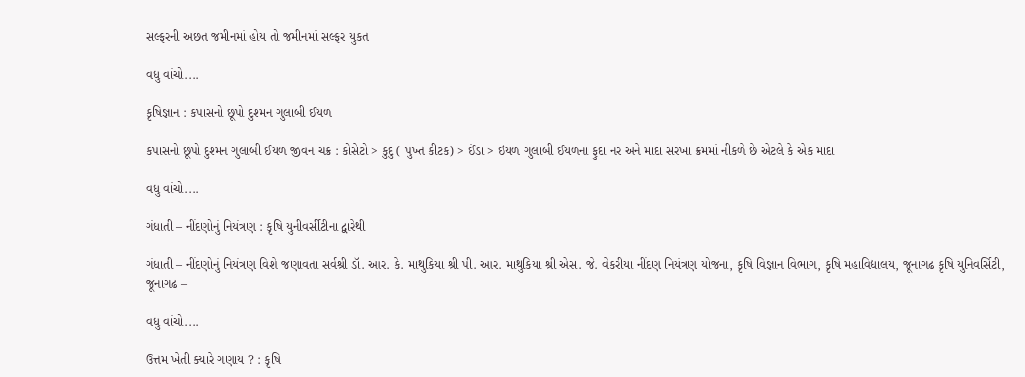સલ્ફરની અછત જમીનમાં હોય તો જમીનમાં સલ્ફર યુકત

વધુ વાંચો....

કૃષિજ્ઞાન : કપાસનો છૂપો દુશ્મન ગુલાબી ઈયળ

કપાસનો છૂપો દુશ્મન ગુલાબી ઈયળ જીવન ચક્ર : કોસેટો > કુદુ ( પુખ્ત કીટક) > ઈંડા > ઇયળ ગુલાબી ઈયળના ફુદા નર અને માદા સરખા ક્રમમાં નીકળે છે એટલે કે એક માદા

વધુ વાંચો....

ગંધાતી – નીંદણોનું નિયંત્રણ : કૃષિ યુનીવર્સીટીના દ્વારેથી

ગંધાતી – નીંદણોનું નિયંત્રણ વિશે જણાવતા સર્વશ્રી ડૉ. આર. કે. માથુકિયા શ્રી પી. આર. માથુકિયા શ્રી એસ. જે. વેકરીયા નીંદણ નિયંત્રણ યોજના, કૃષિ વિજ્ઞાન વિભાગ, કૃષિ મહાવિદ્યાલય, જૂનાગઢ કૃષિ યુનિવર્સિટી, જૂનાગઢ –

વધુ વાંચો....

ઉત્તમ ખેતી ક્યારે ગણાય ? : કૃષિ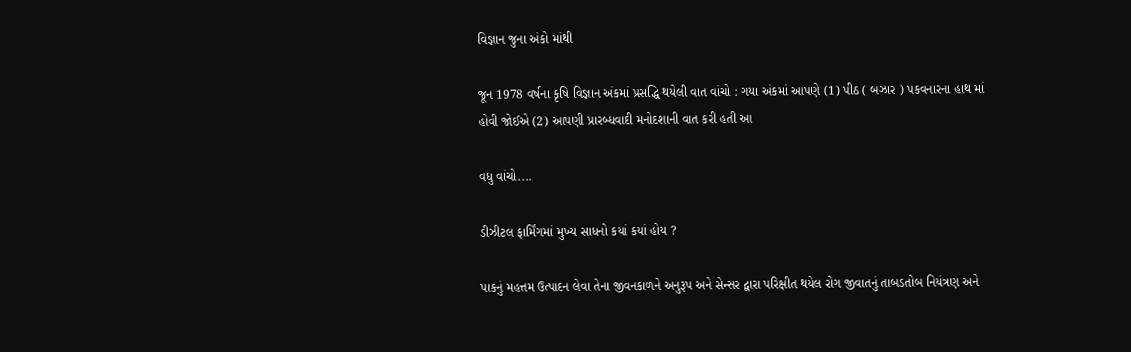વિજ્ઞાન જુના અંકો માંથી

જૂન 1978 વર્ષના કૃષિ વિજ્ઞાન અંકમાં પ્રસદ્ધિ થયેલી વાત વાંચો : ગયા અંકમાં આપણે (1) પીઠ ( બઝાર ) પકવનારના હાથ માં હોવી જોઈએ (2) આપણી પ્રારબ્ધવાદી મનોદશાની વાત કરી હતી આ

વધુ વાંચો....

ડીઝીટલ ફાર્મિંગમાં મુખ્ય સાધનો કયાં કયાં હોય ?

પાકનું મહત્તમ ઉત્પાદન લેવા તેના જીવનકાળને અનુરૂપ અને સેન્સર દ્વારા પરિક્ષીત થયેલ રોગ જીવાતનું તાબડતોબ નિયંત્રણ અને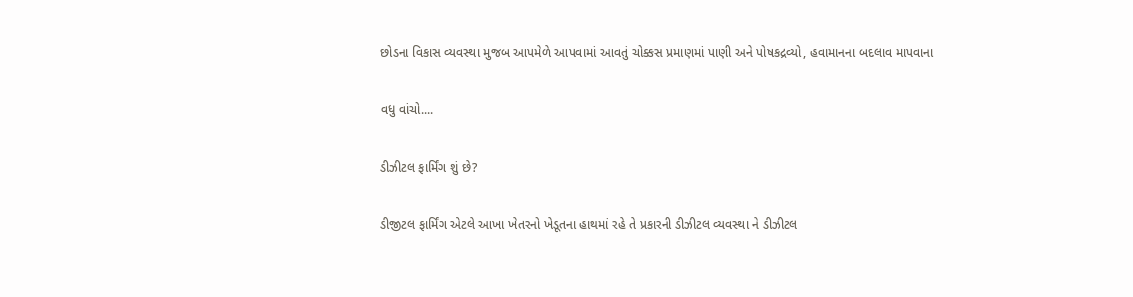છોડના વિકાસ વ્યવસ્થા મુજબ આપમેળે આપવામાં આવતું ચોક્કસ પ્રમાણમાં પાણી અને પોષકદ્રવ્યો, હવામાનના બદલાવ માપવાના

વધુ વાંચો....

ડીઝીટલ ફાર્મિંગ શું છે?

ડીજીટલ ફાર્મિંગ એટલે આખા ખેતરનો ખેડૂતના હાથમાં રહે તે પ્રકારની ડીઝીટલ વ્યવસ્થા ને ડીઝીટલ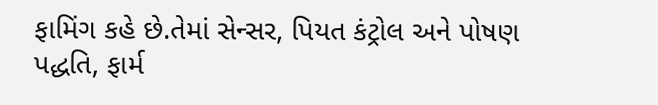ફામિંગ કહે છે.તેમાં સેન્સર, પિયત કંટ્રોલ અને પોષણ પદ્ધતિ, ફાર્મ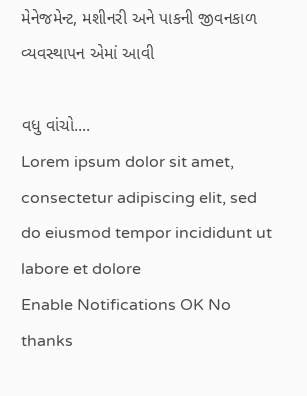મેનેજમેન્ટ, મશીનરી અને પાકની જીવનકાળ વ્યવસ્થાપન એમાં આવી

વધુ વાંચો....
Lorem ipsum dolor sit amet, consectetur adipiscing elit, sed do eiusmod tempor incididunt ut labore et dolore
Enable Notifications OK No thanks